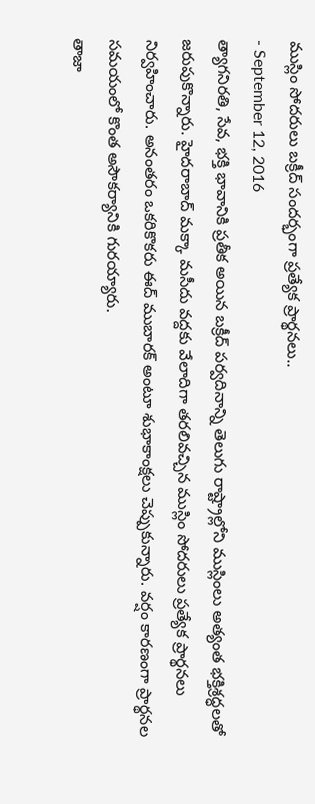ముస్లిం సోదరులు బక్రీద్ సందర్భంగా ప్రత్యేక ప్రార్థనలు..
- September 12, 2016
త్యాగనిరతి, సేవ, భక్తి భావానికి ప్రతీక అయిన బక్రీద్ పర్వదినాన్ని తెలుగు రాష్ట్రాల్లోని ముస్లింలు అత్యంత భక్తిశ్రద్ధలతో జరుపుకొన్నారు. హైదరాబాద్ మక్కా మసీదు వద్దకు వేలాదిగా తరలివచ్చిన ముస్లిం సోదరులు ప్రత్యేక ప్రార్థనలు నిర్వహించారు. అనంతరం ఒకరికొకరు ఈద్ ముబారక్ అంటూ శుభాకాంక్షలు చెప్పుకున్నారు. వర్షం కారణంగా ప్రార్థనల సమయంలో కొంత అసౌకర్యానికి గురయ్యారు.
తాజా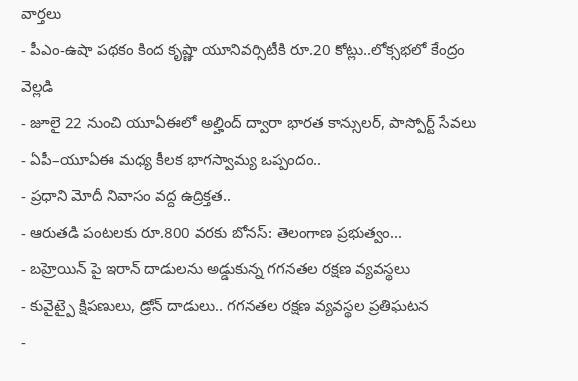వార్తలు
- పీఎం-ఉషా పథకం కింద కృష్ణా యూనివర్సిటీకి రూ.20 కోట్లు..లోక్సభలో కేంద్రం వెల్లడి
- జూలై 22 నుంచి యూఏఈలో అల్హింద్ ద్వారా భారత కాన్సులర్, పాస్పోర్ట్ సేవలు
- ఏపీ–యూఏఈ మధ్య కీలక భాగస్వామ్య ఒప్పందం..
- ప్రధాని మోదీ నివాసం వద్ద ఉద్రిక్తత..
- ఆరుతడి పంటలకు రూ.800 వరకు బోనస్: తెలంగాణ ప్రభుత్వం...
- బహ్రెయిన్ పై ఇరాన్ దాడులను అడ్డుకున్న గగనతల రక్షణ వ్యవస్థలు
- కువైట్పై క్షిపణులు, డ్రోన్ దాడులు.. గగనతల రక్షణ వ్యవస్థల ప్రతిఘటన
-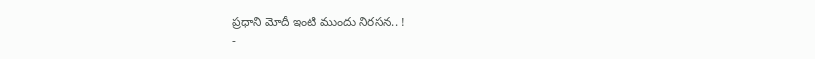ప్రధాని మోదీ ఇంటి ముందు నిరసన.. !
-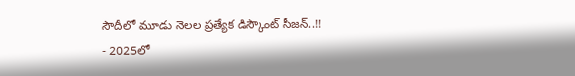సౌదీలో మూడు నెలల ప్రత్యేక డిస్కౌంట్ సీజన్..!!
- 2025లో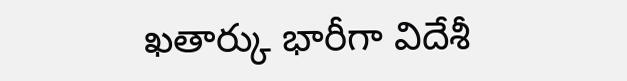ఖతార్కు భారీగా విదేశీ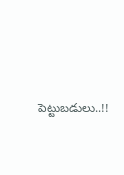పెట్టుబడులు..!!